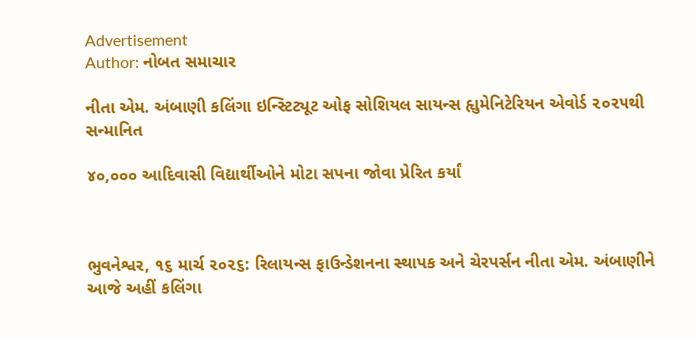Advertisement
Author: નોબત સમાચાર

નીતા એમ. અંબાણી કલિંગા ઇન્સ્ટિટ્યૂટ ઓફ સોશિયલ સાયન્સ હૃાુમેનિટેરિયન એવોર્ડ ૨૦૨૫થી સન્માનિત

૪૦,૦૦૦ આદિવાસી વિદ્યાર્થીઓને મોટા સપના જોવા પ્રેરિત કર્યાં



ભુવનેશ્વર, ૧૬ માર્ચ ૨૦૨૬: રિલાયન્સ ફાઉન્ડેશનના સ્થાપક અને ચેરપર્સન નીતા એમ. અંબાણીને આજે અહીં કલિંગા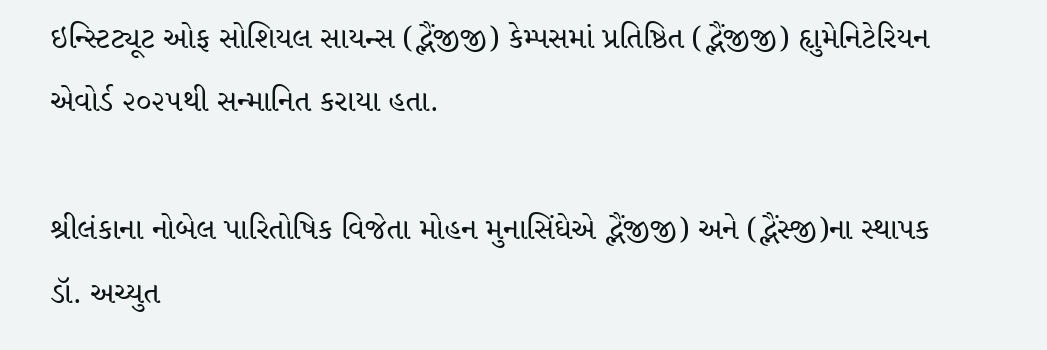ઇન્સ્ટિટ્યૂટ ઓફ સોશિયલ સાયન્સ (દ્ભૈંજીજી) કેમ્પસમાં પ્રતિષ્ઠિત (દ્ભૈંજીજી) હૃાુમેનિટેરિયન એવોર્ડ ૨૦૨૫થી સન્માનિત કરાયા હતા.

શ્રીલંકાના નોબેલ પારિતોષિક વિજેતા મોહન મુનાસિંઘેએ દ્ભૈંજીજી) અને (દ્ભૈંસ્જી)ના સ્થાપક ડૉ. અચ્યુત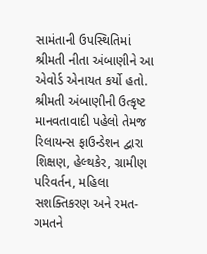સામંતાની ઉપસ્થિતિમાં શ્રીમતી નીતા અંબાણીને આ એવોર્ડ એનાયત કર્યો હતો. શ્રીમતી અંબાણીની ઉત્કૃષ્ટ માનવતાવાદી પહેલો તેમજ રિલાયન્સ ફાઉન્ડેશન દ્વારા શિક્ષણ, હેલ્થકેર, ગ્રામીણ પરિવર્તન, મહિલા સશક્તિકરણ અને રમત-ગમતને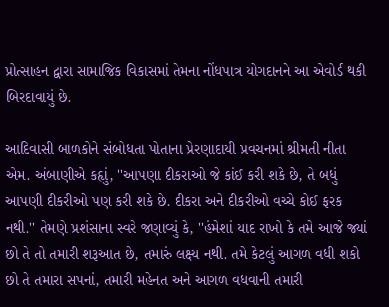પ્રોત્સાહન દ્વારા સામાજિક વિકાસમાં તેમના નોંધપાત્ર યોગદાનને આ એવોર્ડ થકી બિરદાવાયું છે.

આદિવાસી બાળકોને સંબોધતા પોતાના પ્રેરણાદાયી પ્રવચનમાં શ્રીમતી નીતા એમ. અંબાણીએ કહૃાું, ''આપણા દીકરાઓ જે કાંઈ કરી શકે છે, તે બધું આપણી દીકરીઓ પણ કરી શકે છે. દીકરા અને દીકરીઓ વચ્ચે કોઈ ફરક નથી.'' તેમણે પ્રશંસાના સ્વરે જણાવ્યું કે, ''હંમેશાં યાદ રાખો કે તમે આજે જ્યાં છો તે તો તમારી શરૂઆત છે, તમારું લક્ષ્ય નથી. તમે કેટલું આગળ વધી શકો છો તે તમારા સપનાં, તમારી મહેનત અને આગળ વધવાની તમારી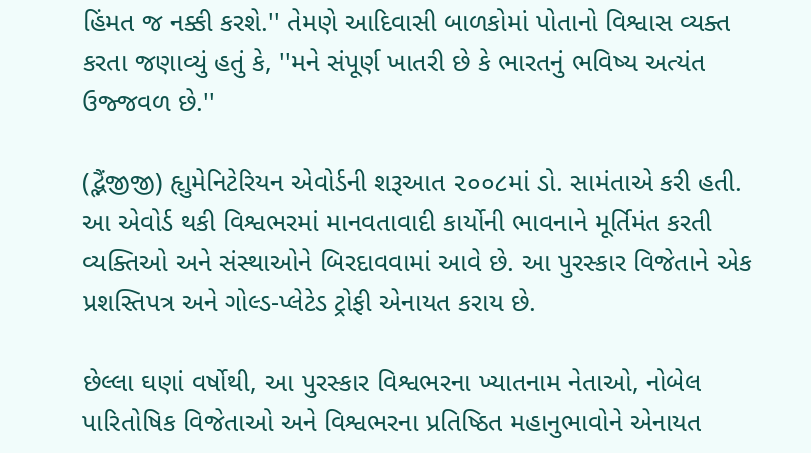હિંમત જ નક્કી કરશે.'' તેમણે આદિવાસી બાળકોમાં પોતાનો વિશ્વાસ વ્યક્ત કરતા જણાવ્યું હતું કે, ''મને સંપૂર્ણ ખાતરી છે કે ભારતનું ભવિષ્ય અત્યંત ઉજ્જવળ છે.''

(દ્ભૈંજીજી) હૃાુમેનિટેરિયન એવોર્ડની શરૂઆત ૨૦૦૮માં ડો. સામંતાએ કરી હતી. આ એવોર્ડ થકી વિશ્વભરમાં માનવતાવાદી કાર્યોની ભાવનાને મૂર્તિમંત કરતી વ્યક્તિઓ અને સંસ્થાઓને બિરદાવવામાં આવે છે. આ પુરસ્કાર વિજેતાને એક પ્રશસ્તિપત્ર અને ગોલ્ડ-પ્લેટેડ ટ્રોફી એનાયત કરાય છે.

છેલ્લા ઘણાં વર્ષોથી, આ પુરસ્કાર વિશ્વભરના ખ્યાતનામ નેતાઓ, નોબેલ પારિતોષિક વિજેતાઓ અને વિશ્વભરના પ્રતિષ્ઠિત મહાનુભાવોને એનાયત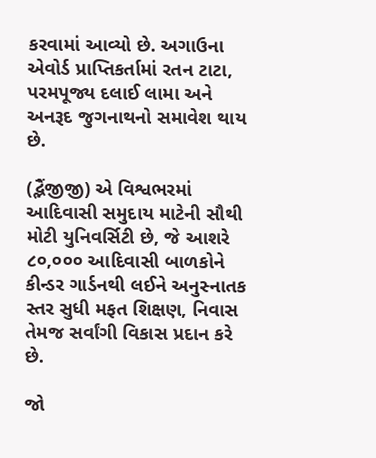કરવામાં આવ્યો છે. અગાઉના એવોર્ડ પ્રાપ્તિકર્તામાં રતન ટાટા, પરમપૂજ્ય દલાઈ લામા અને અનરૂદ જુગનાથનો સમાવેશ થાય છે.

(દ્ભૈંજીજી) એ વિશ્વભરમાં આદિવાસી સમુદાય માટેની સૌથી મોટી યુનિવર્સિટી છે, જે આશરે ૮૦,૦૦૦ આદિવાસી બાળકોને કીન્ડર ગાર્ડનથી લઈને અનુસ્નાતક સ્તર સુધી મફત શિક્ષણ, નિવાસ તેમજ સર્વાંગી વિકાસ પ્રદાન કરે છે.

જો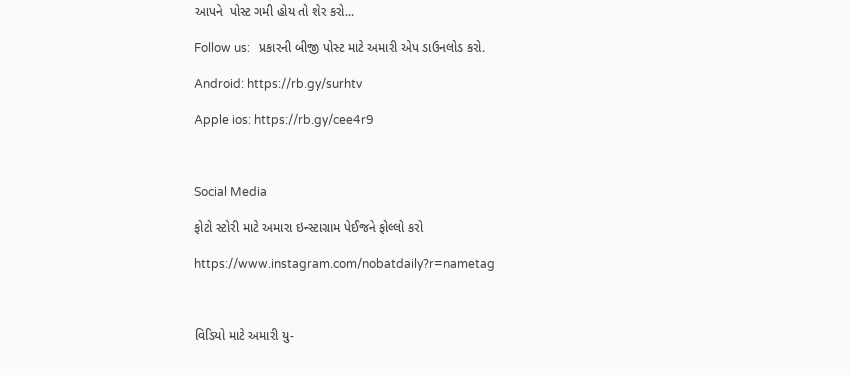આપને  પોસ્ટ ગમી હોય તો શેર કરો...

Follow us:   પ્રકારની બીજી પોસ્ટ માટે અમારી એપ ડાઉનલોડ કરો.

Android: https://rb.gy/surhtv

Apple ios: https://rb.gy/cee4r9



Social Media

ફોટો સ્ટોરી માટે અમારા ઇન્સ્ટાગ્રામ પેઈજને ફોલ્લો કરો

https://www.instagram.com/nobatdaily?r=nametag



વિડિયો માટે અમારી યુ-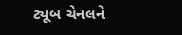ટ્યૂબ ચેનલને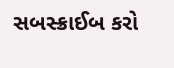સબસ્ક્રાઈબ કરો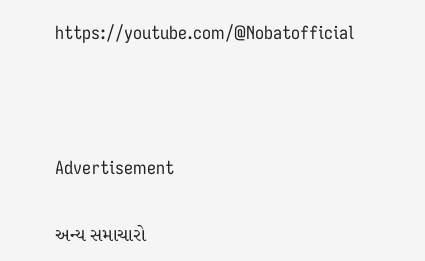https://youtube.com/@Nobatofficial



Advertisement

અન્ય સમાચારો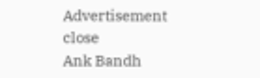Advertisement
close
Ank Bandh